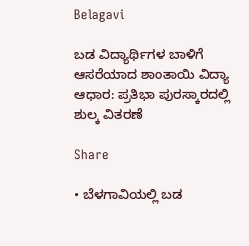Belagavi

ಬಡ ವಿದ್ಯಾರ್ಥಿಗಳ ಬಾಳಿಗೆ ಆಸರೆಯಾದ ಶಾಂತಾಯಿ ವಿದ್ಯಾ ಆಧಾರ: ಪ್ರತಿಭಾ ಪುರಸ್ಕಾರದಲ್ಲಿ ಶುಲ್ಕ ವಿತರಣೆ

Share

• ಬೆಳಗಾವಿಯಲ್ಲಿ ಬಡ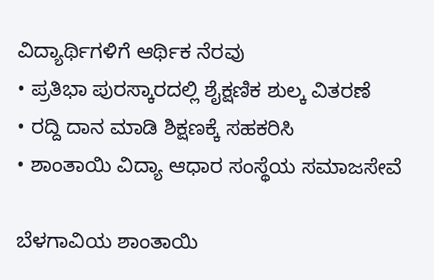ವಿದ್ಯಾರ್ಥಿಗಳಿಗೆ ಆರ್ಥಿಕ ನೆರವು
• ಪ್ರತಿಭಾ ಪುರಸ್ಕಾರದಲ್ಲಿ ಶೈಕ್ಷಣಿಕ ಶುಲ್ಕ ವಿತರಣೆ
• ರದ್ದಿ ದಾನ ಮಾಡಿ ಶಿಕ್ಷಣಕ್ಕೆ ಸಹಕರಿಸಿ
• ಶಾಂತಾಯಿ ವಿದ್ಯಾ ಆಧಾರ ಸಂಸ್ಥೆಯ ಸಮಾಜಸೇವೆ

ಬೆಳಗಾವಿಯ ಶಾಂತಾಯಿ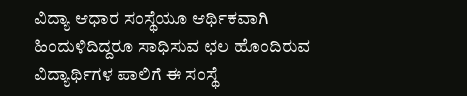ವಿದ್ಯಾ ಆಧಾರ ಸಂಸ್ಥೆಯೂ ಆರ್ಥಿಕವಾಗಿ ಹಿಂದುಳಿದಿದ್ದರೂ ಸಾಧಿಸುವ ಛಲ ಹೊಂದಿರುವ ವಿದ್ಯಾರ್ಥಿಗಳ ಪಾಲಿಗೆ ಈ ಸಂಸ್ಥೆ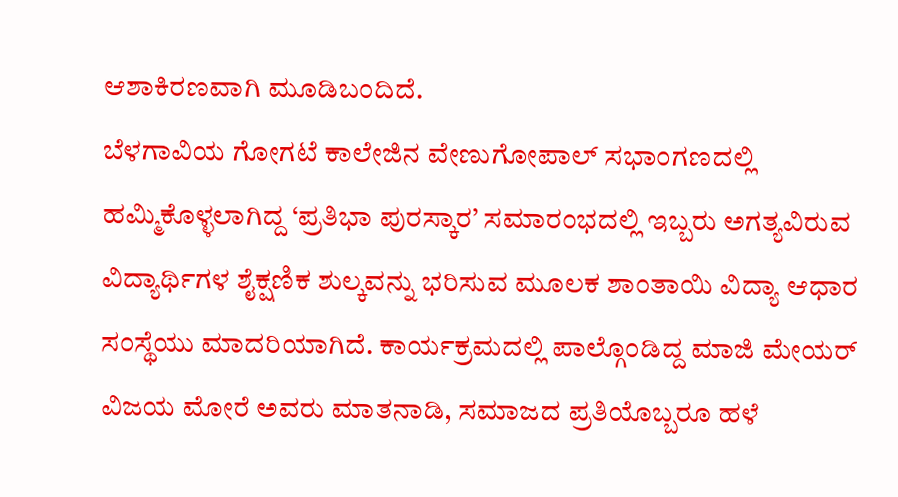ಆಶಾಕಿರಣವಾಗಿ ಮೂಡಿಬಂದಿದೆ.
ಬೆಳಗಾವಿಯ ಗೋಗಟೆ ಕಾಲೇಜಿನ ವೇಣುಗೋಪಾಲ್ ಸಭಾಂಗಣದಲ್ಲಿ ಹಮ್ಮಿಕೊಳ್ಳಲಾಗಿದ್ದ ‘ಪ್ರತಿಭಾ ಪುರಸ್ಕಾರ’ ಸಮಾರಂಭದಲ್ಲಿ ಇಬ್ಬರು ಅಗತ್ಯವಿರುವ ವಿದ್ಯಾರ್ಥಿಗಳ ಶೈಕ್ಷಣಿಕ ಶುಲ್ಕವನ್ನು ಭರಿಸುವ ಮೂಲಕ ಶಾಂತಾಯಿ ವಿದ್ಯಾ ಆಧಾರ ಸಂಸ್ಥೆಯು ಮಾದರಿಯಾಗಿದೆ. ಕಾರ್ಯಕ್ರಮದಲ್ಲಿ ಪಾಲ್ಗೊಂಡಿದ್ದ ಮಾಜಿ ಮೇಯರ್ ವಿಜಯ ಮೋರೆ ಅವರು ಮಾತನಾಡಿ, ಸಮಾಜದ ಪ್ರತಿಯೊಬ್ಬರೂ ಹಳೆ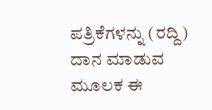ಪತ್ರಿಕೆಗಳನ್ನು (ರದ್ದಿ) ದಾನ ಮಾಡುವ ಮೂಲಕ ಈ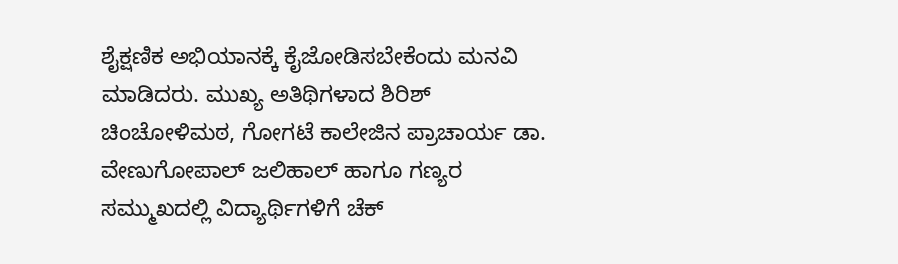ಶೈಕ್ಷಣಿಕ ಅಭಿಯಾನಕ್ಕೆ ಕೈಜೋಡಿಸಬೇಕೆಂದು ಮನವಿ ಮಾಡಿದರು. ಮುಖ್ಯ ಅತಿಥಿಗಳಾದ ಶಿರಿಶ್ ಚಿಂಚೋಳಿಮಠ, ಗೋಗಟೆ ಕಾಲೇಜಿನ ಪ್ರಾಚಾರ್ಯ ಡಾ. ವೇಣುಗೋಪಾಲ್ ಜಲಿಹಾಲ್ ಹಾಗೂ ಗಣ್ಯರ ಸಮ್ಮುಖದಲ್ಲಿ ವಿದ್ಯಾರ್ಥಿಗಳಿಗೆ ಚೆಕ್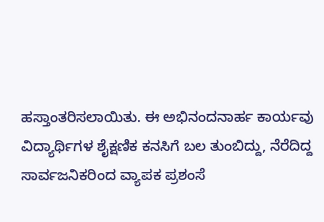ಹಸ್ತಾಂತರಿಸಲಾಯಿತು. ಈ ಅಭಿನಂದನಾರ್ಹ ಕಾರ್ಯವು ವಿದ್ಯಾರ್ಥಿಗಳ ಶೈಕ್ಷಣಿಕ ಕನಸಿಗೆ ಬಲ ತುಂಬಿದ್ದು, ನೆರೆದಿದ್ದ ಸಾರ್ವಜನಿಕರಿಂದ ವ್ಯಾಪಕ ಪ್ರಶಂಸೆ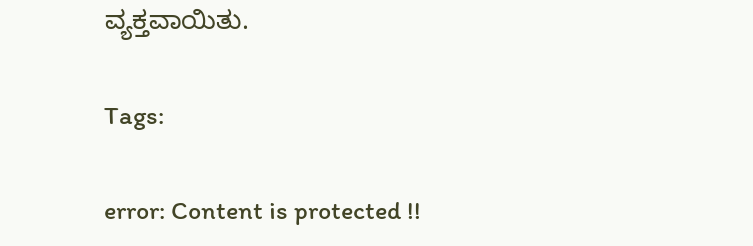ವ್ಯಕ್ತವಾಯಿತು.

Tags:

error: Content is protected !!